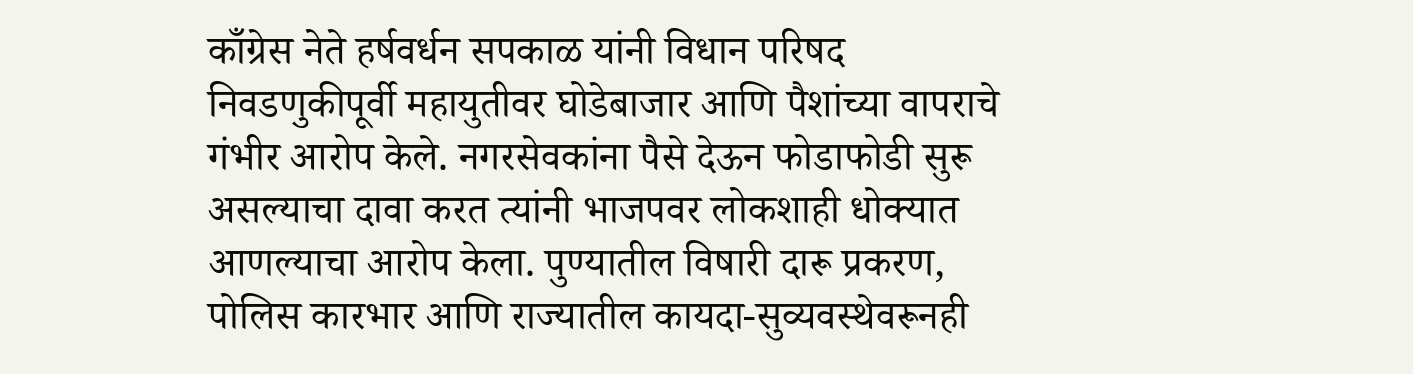काँग्रेस नेते हर्षवर्धन सपकाळ यांनी विधान परिषद निवडणुकीपूर्वी महायुतीवर घोडेबाजार आणि पैशांच्या वापराचे गंभीर आरोप केले. नगरसेवकांना पैसे देऊन फोडाफोडी सुरू असल्याचा दावा करत त्यांनी भाजपवर लोकशाही धोक्यात आणल्याचा आरोप केला. पुण्यातील विषारी दारू प्रकरण, पोलिस कारभार आणि राज्यातील कायदा-सुव्यवस्थेवरूनही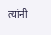त्यांनी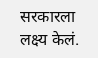सरकारला लक्ष्य केलं.